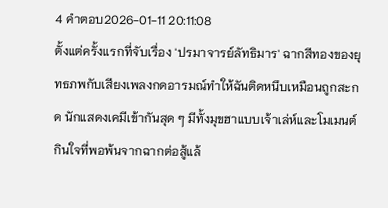4 คำตอบ2026-01-11 20:11:08
ตั้งแต่ครั้งแรกที่จับเรื่อง 'ปรมาจารย์ลัทธิมาร' ฉากสีทองของยุทธภพกับเสียงเพลงกดอารมณ์ทำให้ฉันติดหนึบเหมือนถูกสะกด นักแสดงเคมีเข้ากันสุด ๆ มีทั้งมุขฮาแบบเจ้าเล่ห์และโมเมนต์กินใจที่พอพ้นจากฉากต่อสู้แล้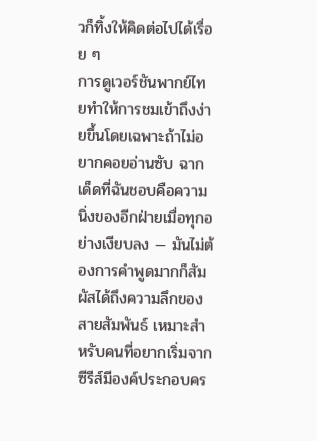วก็ทิ้งให้คิดต่อไปได้เรื่อย ๆ
การดูเวอร์ชันพากย์ไทยทำให้การชมเข้าถึงง่ายขึ้นโดยเฉพาะถ้าไม่อยากคอยอ่านซับ ฉากเด็ดที่ฉันชอบคือความนิ่งของอีกฝ่ายเมื่อทุกอย่างเงียบลง — มันไม่ต้องการคำพูดมากก็สัมผัสได้ถึงความลึกของสายสัมพันธ์ เหมาะสำหรับคนที่อยากเริ่มจากซีรีส์มีองค์ประกอบคร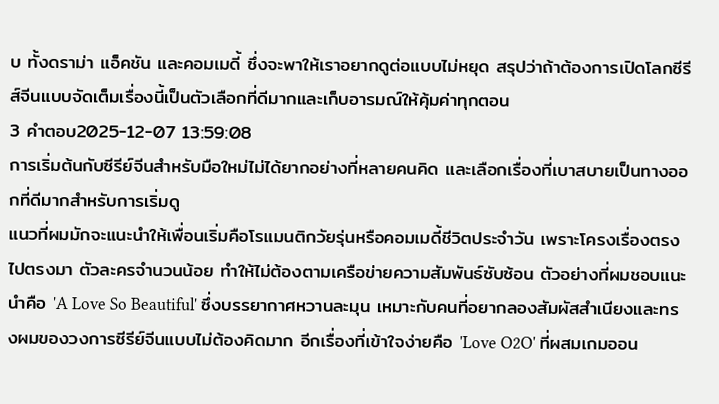บ ทั้งดราม่า แอ็คชัน และคอมเมดี้ ซึ่งจะพาให้เราอยากดูต่อแบบไม่หยุด สรุปว่าถ้าต้องการเปิดโลกซีรีส์จีนแบบจัดเต็มเรื่องนี้เป็นตัวเลือกที่ดีมากและเก็บอารมณ์ให้คุ้มค่าทุกตอน
3 คำตอบ2025-12-07 13:59:08
การเริ่มต้นกับซีรีย์จีนสำหรับมือใหม่ไม่ได้ยากอย่างที่หลายคนคิด และเลือกเรื่องที่เบาสบายเป็นทางออกที่ดีมากสำหรับการเริ่มดู
แนวที่ผมมักจะแนะนำให้เพื่อนเริ่มคือโรแมนติกวัยรุ่นหรือคอมเมดี้ชีวิตประจำวัน เพราะโครงเรื่องตรงไปตรงมา ตัวละครจำนวนน้อย ทำให้ไม่ต้องตามเครือข่ายความสัมพันธ์ซับซ้อน ตัวอย่างที่ผมชอบแนะนำคือ 'A Love So Beautiful' ซึ่งบรรยากาศหวานละมุน เหมาะกับคนที่อยากลองสัมผัสสำเนียงและทรงผมของวงการซีรีย์จีนแบบไม่ต้องคิดมาก อีกเรื่องที่เข้าใจง่ายคือ 'Love O2O' ที่ผสมเกมออน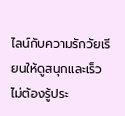ไลน์กับความรักวัยเรียนให้ดูสนุกและเร็ว ไม่ต้องรู้ประ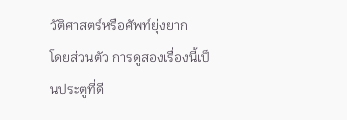วัติศาสตร์หรือศัพท์ยุ่งยาก
โดยส่วนตัว การดูสองเรื่องนี้เป็นประตูที่ดี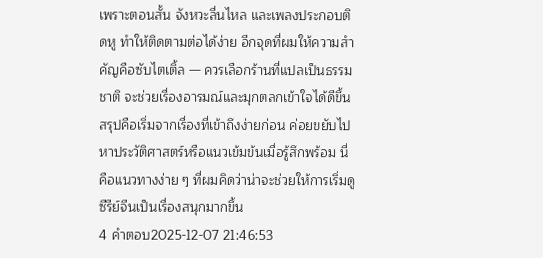เพราะตอนสั้น จังหวะลื่นไหล และเพลงประกอบติดหู ทำให้ติดตามต่อได้ง่าย อีกจุดที่ผมให้ความสำคัญคือซับไตเติ้ล — ควรเลือกร้านที่แปลเป็นธรรมชาติ จะช่วยเรื่องอารมณ์และมุกตลกเข้าใจได้ดีขึ้น สรุปคือเริ่มจากเรื่องที่เข้าถึงง่ายก่อน ค่อยขยับไปหาประวัติศาสตร์หรือแนวเข้มข้นเมื่อรู้สึกพร้อม นี่คือแนวทางง่าย ๆ ที่ผมคิดว่าน่าจะช่วยให้การเริ่มดูซีรีย์จีนเป็นเรื่องสนุกมากขึ้น
4 คำตอบ2025-12-07 21:46:53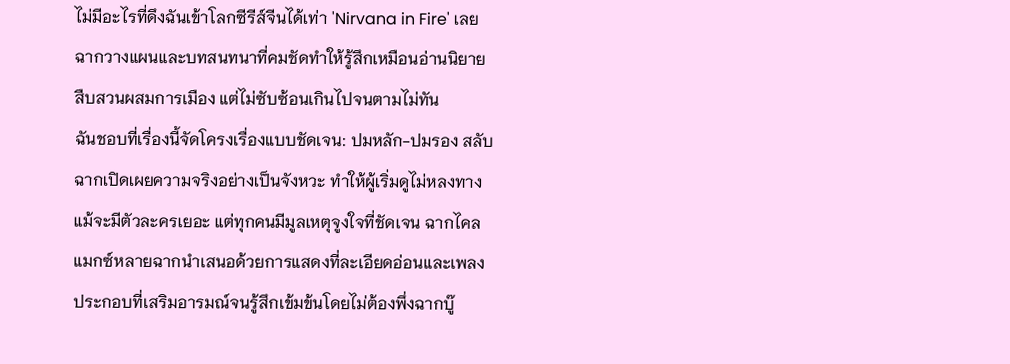ไม่มีอะไรที่ดึงฉันเข้าโลกซีรีส์จีนได้เท่า 'Nirvana in Fire' เลย ฉากวางแผนและบทสนทนาที่คมชัดทำให้รู้สึกเหมือนอ่านนิยายสืบสวนผสมการเมือง แต่ไม่ซับซ้อนเกินไปจนตามไม่ทัน
ฉันชอบที่เรื่องนี้จัดโครงเรื่องแบบชัดเจน: ปมหลัก-ปมรอง สลับฉากเปิดเผยความจริงอย่างเป็นจังหวะ ทำให้ผู้เริ่มดูไม่หลงทาง แม้จะมีตัวละครเยอะ แต่ทุกคนมีมูลเหตุจูงใจที่ชัดเจน ฉากไคลแมกซ์หลายฉากนำเสนอด้วยการแสดงที่ละเอียดอ่อนและเพลงประกอบที่เสริมอารมณ์จนรู้สึกเข้มข้นโดยไม่ต้องพึ่งฉากบู๊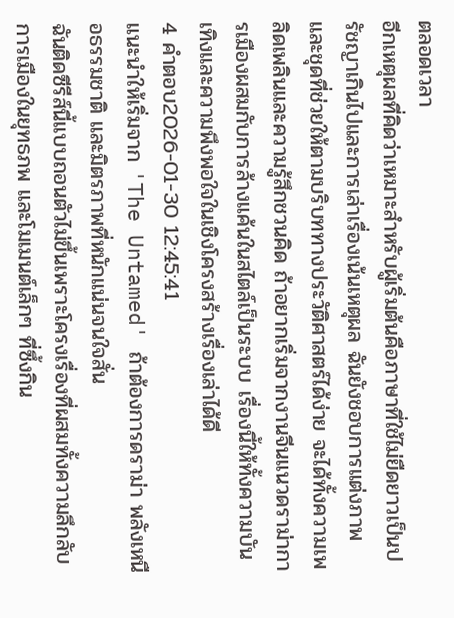ตลอดเวลา
อีกเหตุผลที่คิดว่าเหมาะสำหรับผู้เริ่มต้นคือภาษาที่ใช้ไม่ยืดยาวเป็นปรัชญาเกินไปและการเล่าเรื่องเน้นเหตุผล ฉันยังชอบการแต่งภาพและชุดที่ช่วยให้ตามบริบททางประวัติศาสตร์ได้ง่าย จะได้ทั้งความเพลิดเพลินและความรู้สึกชวนคิด ถ้าอยากเริ่มจากงานจีนแนวดราม่าการเมืองผสมกับการล้างแค้นในสไตล์เป็นระบบ เรื่องนี้ให้ทั้งความบันเทิงและความพึงพอใจในเชิงโครงสร้างเรื่องเล่าได้ดี
4 คำตอบ2026-01-30 12:45:41
แนะนำให้เริ่มจาก 'The Untamed' ถ้าต้องการดราม่า พลังเหนือธรรมชาติ และมิตรภาพที่หนักแน่นจนใจสั่น
ฉันติดซีรีส์นี้แบบถอนตัวไม่ขึ้นเพราะโครงเรื่องที่ผสมทั้งความลึกลับ การเมืองในยุทธภพ และโมเมนต์เล็กๆ ที่ซึ้งกิน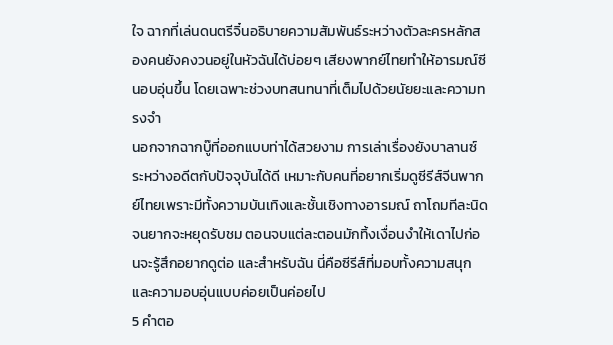ใจ ฉากที่เล่นดนตรีจิ๋นอธิบายความสัมพันธ์ระหว่างตัวละครหลักสองคนยังคงวนอยู่ในหัวฉันได้บ่อยๆ เสียงพากย์ไทยทำให้อารมณ์ซีนอบอุ่นขึ้น โดยเฉพาะช่วงบทสนทนาที่เต็มไปด้วยนัยยะและความทรงจำ
นอกจากฉากบู๊ที่ออกแบบท่าได้สวยงาม การเล่าเรื่องยังบาลานซ์ระหว่างอดีตกับปัจจุบันได้ดี เหมาะกับคนที่อยากเริ่มดูซีรีส์จีนพากย์ไทยเพราะมีทั้งความบันเทิงและชั้นเชิงทางอารมณ์ ถาโถมทีละนิดจนยากจะหยุดรับชม ตอนจบแต่ละตอนมักทิ้งเงื่อนงำให้เดาไปก่อนจะรู้สึกอยากดูต่อ และสำหรับฉัน นี่คือซีรีส์ที่มอบทั้งความสนุกและความอบอุ่นแบบค่อยเป็นค่อยไป
5 คำตอ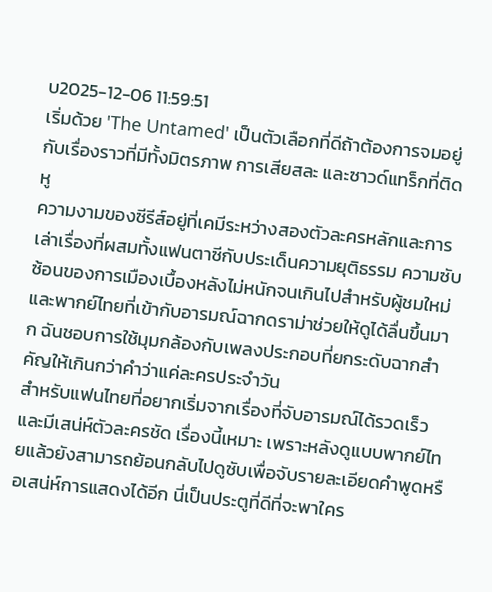บ2025-12-06 11:59:51
เริ่มด้วย 'The Untamed' เป็นตัวเลือกที่ดีถ้าต้องการจมอยู่กับเรื่องราวที่มีทั้งมิตรภาพ การเสียสละ และซาวด์แทร็กที่ติดหู
ความงามของซีรีส์อยู่ที่เคมีระหว่างสองตัวละครหลักและการเล่าเรื่องที่ผสมทั้งแฟนตาซีกับประเด็นความยุติธรรม ความซับซ้อนของการเมืองเบื้องหลังไม่หนักจนเกินไปสำหรับผู้ชมใหม่ และพากย์ไทยที่เข้ากับอารมณ์ฉากดราม่าช่วยให้ดูได้ลื่นขึ้นมาก ฉันชอบการใช้มุมกล้องกับเพลงประกอบที่ยกระดับฉากสำคัญให้เกินกว่าคำว่าแค่ละครประจำวัน
สำหรับแฟนไทยที่อยากเริ่มจากเรื่องที่จับอารมณ์ได้รวดเร็วและมีเสน่ห์ตัวละครชัด เรื่องนี้เหมาะ เพราะหลังดูแบบพากย์ไทยแล้วยังสามารถย้อนกลับไปดูซับเพื่อจับรายละเอียดคำพูดหรือเสน่ห์การแสดงได้อีก นี่เป็นประตูที่ดีที่จะพาใคร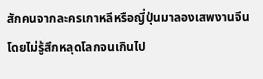สักคนจากละครเกาหลีหรือญี่ปุ่นมาลองเสพงานจีนโดยไม่รู้สึกหลุดโลกจนเกินไป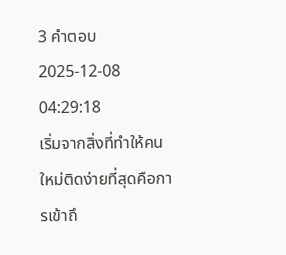3 คำตอบ2025-12-08 04:29:18
เริ่มจากสิ่งที่ทำให้คนใหม่ติดง่ายที่สุดคือการเข้าถึ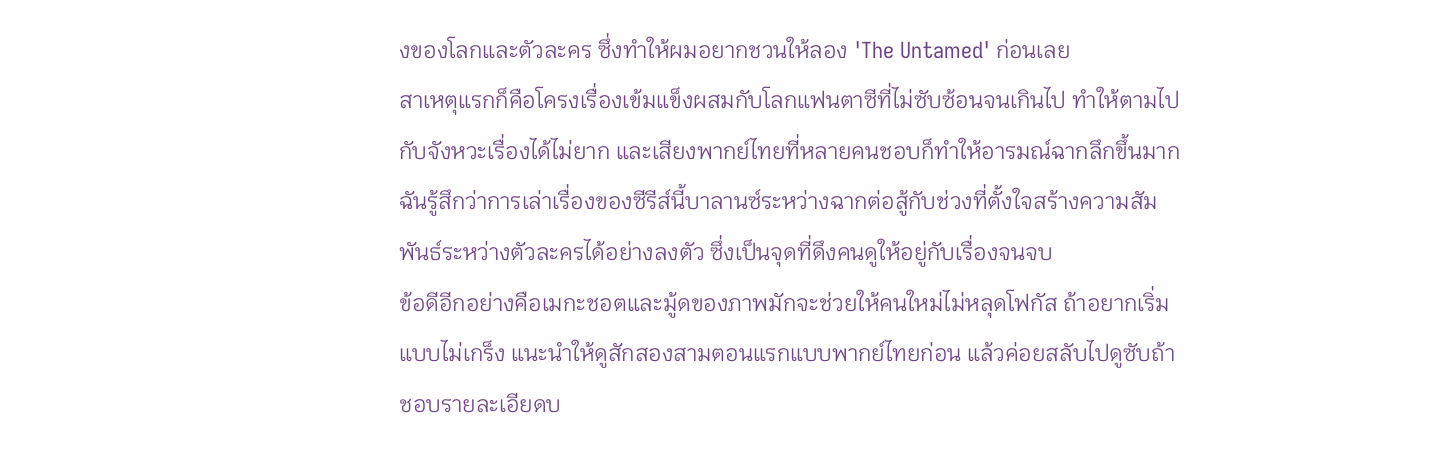งของโลกและตัวละคร ซึ่งทำให้ผมอยากชวนให้ลอง 'The Untamed' ก่อนเลย
สาเหตุแรกก็คือโครงเรื่องเข้มแข็งผสมกับโลกแฟนตาซีที่ไม่ซับซ้อนจนเกินไป ทำให้ตามไปกับจังหวะเรื่องได้ไม่ยาก และเสียงพากย์ไทยที่หลายคนชอบก็ทำให้อารมณ์ฉากลึกขึ้นมาก ฉันรู้สึกว่าการเล่าเรื่องของซีรีส์นี้บาลานซ์ระหว่างฉากต่อสู้กับช่วงที่ตั้งใจสร้างความสัมพันธ์ระหว่างตัวละครได้อย่างลงตัว ซึ่งเป็นจุดที่ดึงคนดูให้อยู่กับเรื่องจนจบ
ข้อดีอีกอย่างคือเมกะชอตและมู้ดของภาพมักจะช่วยให้คนใหม่ไม่หลุดโฟกัส ถ้าอยากเริ่มแบบไม่เกร็ง แนะนำให้ดูสักสองสามตอนแรกแบบพากย์ไทยก่อน แล้วค่อยสลับไปดูซับถ้าชอบรายละเอียดบ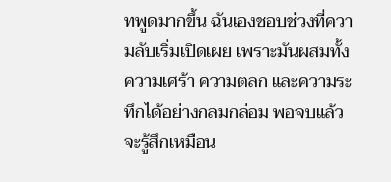ทพูดมากขึ้น ฉันเองชอบช่วงที่ความลับเริ่มเปิดเผย เพราะมันผสมทั้งความเศร้า ความตลก และความระทึกได้อย่างกลมกล่อม พอจบแล้วจะรู้สึกเหมือน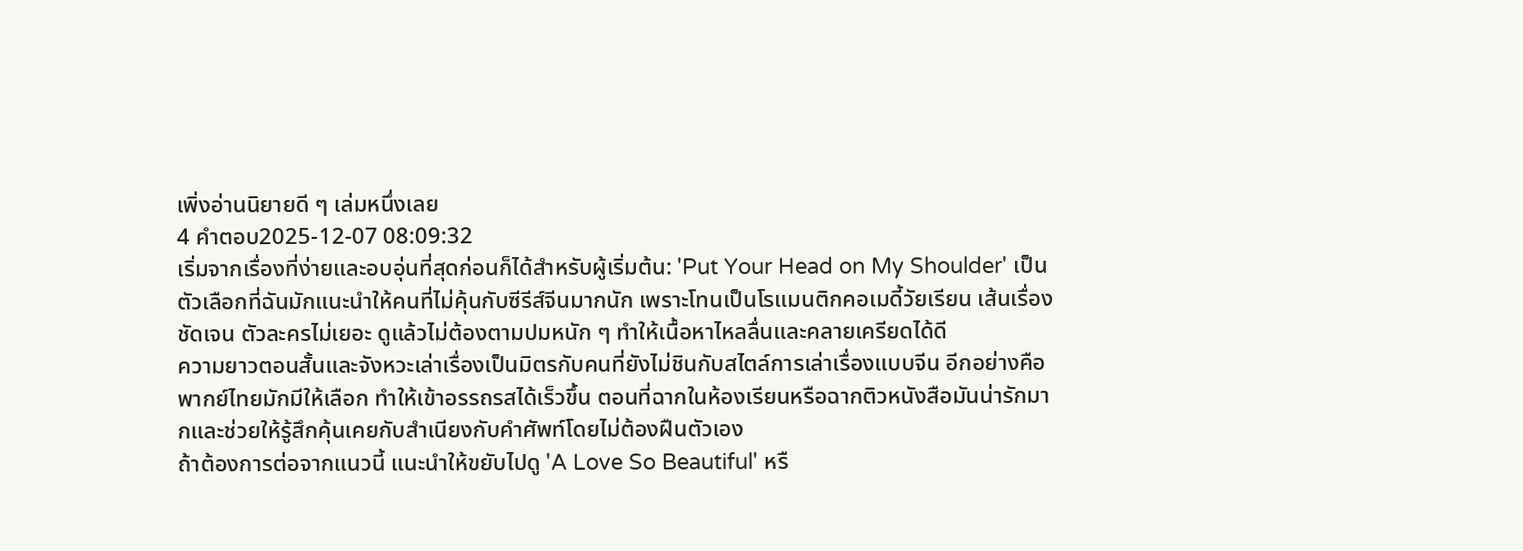เพิ่งอ่านนิยายดี ๆ เล่มหนึ่งเลย
4 คำตอบ2025-12-07 08:09:32
เริ่มจากเรื่องที่ง่ายและอบอุ่นที่สุดก่อนก็ได้สำหรับผู้เริ่มต้น: 'Put Your Head on My Shoulder' เป็นตัวเลือกที่ฉันมักแนะนำให้คนที่ไม่คุ้นกับซีรีส์จีนมากนัก เพราะโทนเป็นโรแมนติกคอเมดี้วัยเรียน เส้นเรื่องชัดเจน ตัวละครไม่เยอะ ดูแล้วไม่ต้องตามปมหนัก ๆ ทำให้เนื้อหาไหลลื่นและคลายเครียดได้ดี
ความยาวตอนสั้นและจังหวะเล่าเรื่องเป็นมิตรกับคนที่ยังไม่ชินกับสไตล์การเล่าเรื่องแบบจีน อีกอย่างคือพากย์ไทยมักมีให้เลือก ทำให้เข้าอรรถรสได้เร็วขึ้น ตอนที่ฉากในห้องเรียนหรือฉากติวหนังสือมันน่ารักมากและช่วยให้รู้สึกคุ้นเคยกับสำเนียงกับคำศัพท์โดยไม่ต้องฝืนตัวเอง
ถ้าต้องการต่อจากแนวนี้ แนะนำให้ขยับไปดู 'A Love So Beautiful' หรื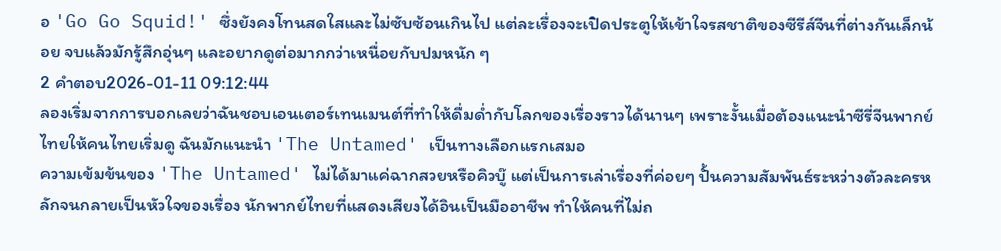อ 'Go Go Squid!' ซึ่งยังคงโทนสดใสและไม่ซับซ้อนเกินไป แต่ละเรื่องจะเปิดประตูให้เข้าใจรสชาติของซีรีส์จีนที่ต่างกันเล็กน้อย จบแล้วมักรู้สึกอุ่นๆ และอยากดูต่อมากกว่าเหนื่อยกับปมหนัก ๆ
2 คำตอบ2026-01-11 09:12:44
ลองเริ่มจากการบอกเลยว่าฉันชอบเอนเตอร์เทนเมนต์ที่ทำให้ดื่มด่ำกับโลกของเรื่องราวได้นานๆ เพราะงั้นเมื่อต้องแนะนำซีรี่จีนพากย์ไทยให้คนไทยเริ่มดู ฉันมักแนะนำ 'The Untamed' เป็นทางเลือกแรกเสมอ
ความเข้มข้นของ 'The Untamed' ไม่ได้มาแค่ฉากสวยหรือคิวบู๊ แต่เป็นการเล่าเรื่องที่ค่อยๆ ปั้นความสัมพันธ์ระหว่างตัวละครหลักจนกลายเป็นหัวใจของเรื่อง นักพากย์ไทยที่แสดงเสียงได้อินเป็นมืออาชีพ ทำให้คนที่ไม่ถ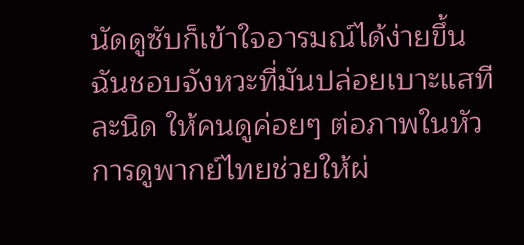นัดดูซับก็เข้าใจอารมณ์ได้ง่ายขึ้น ฉันชอบจังหวะที่มันปล่อยเบาะแสทีละนิด ให้คนดูค่อยๆ ต่อภาพในหัว การดูพากย์ไทยช่วยให้ผ่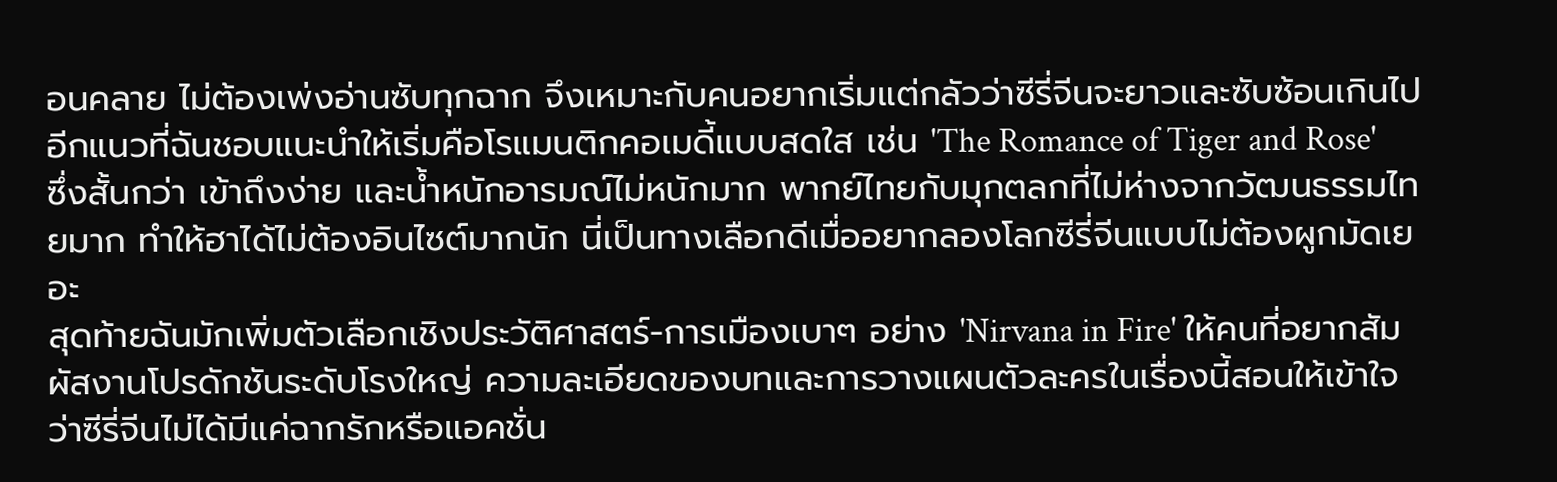อนคลาย ไม่ต้องเพ่งอ่านซับทุกฉาก จึงเหมาะกับคนอยากเริ่มแต่กลัวว่าซีรี่จีนจะยาวและซับซ้อนเกินไป
อีกแนวที่ฉันชอบแนะนำให้เริ่มคือโรแมนติกคอเมดี้แบบสดใส เช่น 'The Romance of Tiger and Rose' ซึ่งสั้นกว่า เข้าถึงง่าย และน้ำหนักอารมณ์ไม่หนักมาก พากย์ไทยกับมุกตลกที่ไม่ห่างจากวัฒนธรรมไทยมาก ทำให้ฮาได้ไม่ต้องอินไซต์มากนัก นี่เป็นทางเลือกดีเมื่ออยากลองโลกซีรี่จีนแบบไม่ต้องผูกมัดเยอะ
สุดท้ายฉันมักเพิ่มตัวเลือกเชิงประวัติศาสตร์-การเมืองเบาๆ อย่าง 'Nirvana in Fire' ให้คนที่อยากสัมผัสงานโปรดักชันระดับโรงใหญ่ ความละเอียดของบทและการวางแผนตัวละครในเรื่องนี้สอนให้เข้าใจว่าซีรี่จีนไม่ได้มีแค่ฉากรักหรือแอคชั่น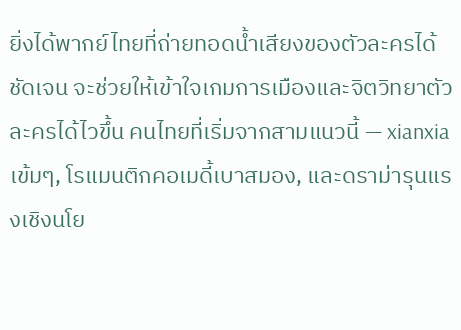ยิ่งได้พากย์ไทยที่ถ่ายทอดน้ำเสียงของตัวละครได้ชัดเจน จะช่วยให้เข้าใจเกมการเมืองและจิตวิทยาตัวละครได้ไวขึ้น คนไทยที่เริ่มจากสามแนวนี้ — xianxia เข้มๆ, โรแมนติกคอเมดี้เบาสมอง, และดราม่ารุนแรงเชิงนโย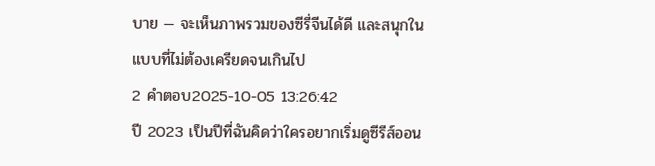บาย — จะเห็นภาพรวมของซีรี่จีนได้ดี และสนุกในแบบที่ไม่ต้องเครียดจนเกินไป
2 คำตอบ2025-10-05 13:26:42
ปี 2023 เป็นปีที่ฉันคิดว่าใครอยากเริ่มดูซีรีส์ออน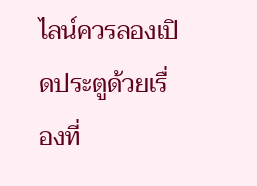ไลน์ควรลองเปิดประตูด้วยเรื่องที่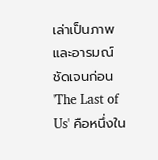เล่าเป็นภาพและอารมณ์ชัดเจนก่อน
'The Last of Us' คือหนึ่งใน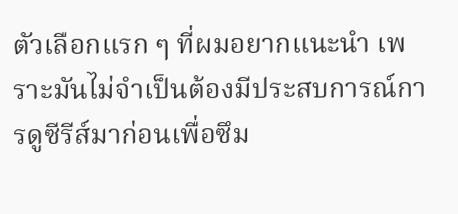ตัวเลือกแรก ๆ ที่ผมอยากแนะนำ เพราะมันไม่จำเป็นต้องมีประสบการณ์การดูซีรีส์มาก่อนเพื่อซึม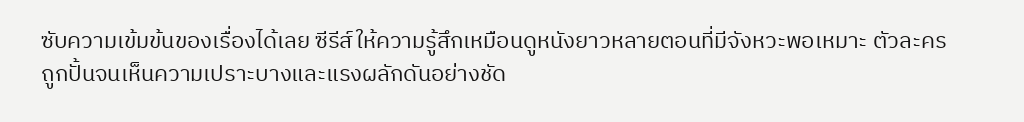ซับความเข้มข้นของเรื่องได้เลย ซีรีส์ให้ความรู้สึกเหมือนดูหนังยาวหลายตอนที่มีจังหวะพอเหมาะ ตัวละครถูกปั้นจนเห็นความเปราะบางและแรงผลักดันอย่างชัด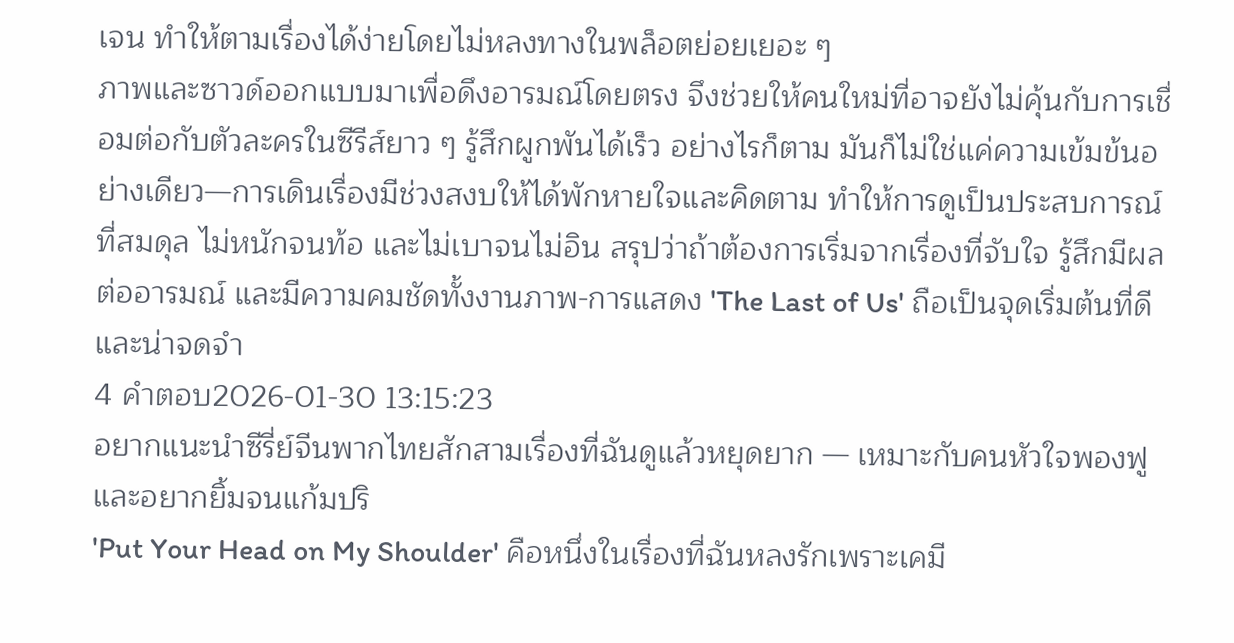เจน ทำให้ตามเรื่องได้ง่ายโดยไม่หลงทางในพล็อตย่อยเยอะ ๆ
ภาพและซาวด์ออกแบบมาเพื่อดึงอารมณ์โดยตรง จึงช่วยให้คนใหม่ที่อาจยังไม่คุ้นกับการเชื่อมต่อกับตัวละครในซีรีส์ยาว ๆ รู้สึกผูกพันได้เร็ว อย่างไรก็ตาม มันก็ไม่ใช่แค่ความเข้มข้นอย่างเดียว—การเดินเรื่องมีช่วงสงบให้ได้พักหายใจและคิดตาม ทำให้การดูเป็นประสบการณ์ที่สมดุล ไม่หนักจนท้อ และไม่เบาจนไม่อิน สรุปว่าถ้าต้องการเริ่มจากเรื่องที่จับใจ รู้สึกมีผลต่ออารมณ์ และมีความคมชัดทั้งงานภาพ-การแสดง 'The Last of Us' ถือเป็นจุดเริ่มต้นที่ดีและน่าจดจำ
4 คำตอบ2026-01-30 13:15:23
อยากแนะนำซีรี่ย์จีนพากไทยสักสามเรื่องที่ฉันดูแล้วหยุดยาก — เหมาะกับคนหัวใจพองฟูและอยากยิ้มจนแก้มปริ
'Put Your Head on My Shoulder' คือหนึ่งในเรื่องที่ฉันหลงรักเพราะเคมี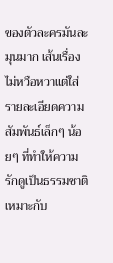ของตัวละครมันละมุนมาก เส้นเรื่องไม่หวือหวาแต่ใส่รายละเอียดความสัมพันธ์เล็กๆ น้อยๆ ที่ทำให้ความรักดูเป็นธรรมชาติ เหมาะกับ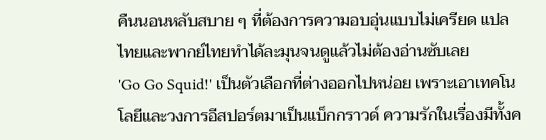คืนนอนหลับสบาย ๆ ที่ต้องการความอบอุ่นแบบไม่เครียด แปลไทยและพากย์ไทยทำได้ละมุนจนดูแล้วไม่ต้องอ่านซับเลย
'Go Go Squid!' เป็นตัวเลือกที่ต่างออกไปหน่อย เพราะเอาเทคโนโลยีและวงการอีสปอร์ตมาเป็นแบ็กกราวด์ ความรักในเรื่องมีทั้งค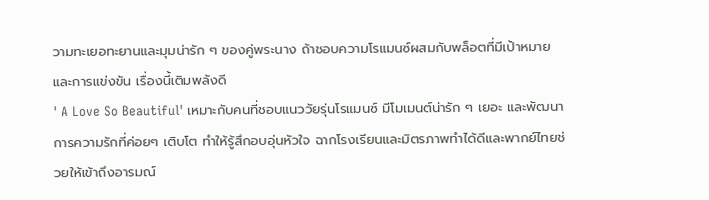วามทะเยอทะยานและมุมน่ารัก ๆ ของคู่พระนาง ถ้าชอบความโรแมนซ์ผสมกับพล็อตที่มีเป้าหมายและการแข่งขัน เรื่องนี้เติมพลังดี
' A Love So Beautiful' เหมาะกับคนที่ชอบแนววัยรุ่นโรแมนซ์ มีโมเมนต์น่ารัก ๆ เยอะ และพัฒนาการความรักที่ค่อยๆ เติบโต ทำให้รู้สึกอบอุ่นหัวใจ ฉากโรงเรียนและมิตรภาพทำได้ดีและพากย์ไทยช่วยให้เข้าถึงอารมณ์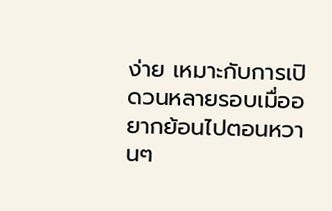ง่าย เหมาะกับการเปิดวนหลายรอบเมื่ออยากย้อนไปตอนหวานๆ